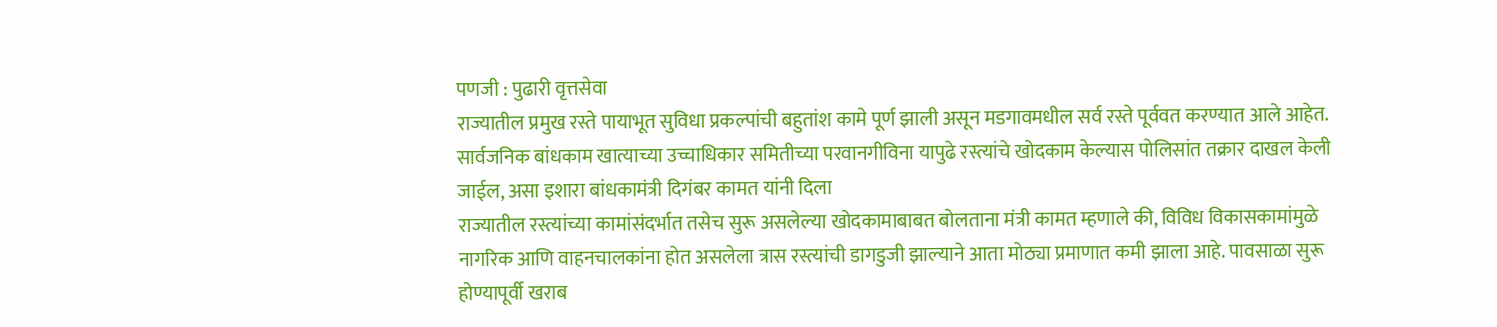पणजी : पुढारी वृत्तसेवा
राज्यातील प्रमुख रस्ते पायाभूत सुविधा प्रकल्पांची बहुतांश कामे पूर्ण झाली असून मडगावमधील सर्व रस्ते पूर्ववत करण्यात आले आहेत. सार्वजनिक बांधकाम खात्याच्या उच्चाधिकार समितीच्या परवानगीविना यापुढे रस्त्यांचे खोदकाम केल्यास पोलिसांत तक्रार दाखल केली जाईल, असा इशारा बांधकामंत्री दिगंबर कामत यांनी दिला
राज्यातील रस्त्यांच्या कामांसंदर्भात तसेच सुरू असलेल्या खोदकामाबाबत बोलताना मंत्री कामत म्हणाले की, विविध विकासकामांमुळे नागरिक आणि वाहनचालकांना होत असलेला त्रास रस्त्यांची डागडुजी झाल्याने आता मोठ्या प्रमाणात कमी झाला आहे. पावसाळा सुरू होण्यापूर्वी खराब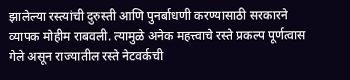झालेल्या रस्त्यांची दुरुस्ती आणि पुनर्बाधणी करण्यासाठी सरकारने व्यापक मोहीम राबवली. त्यामुळे अनेक महत्त्वाचे रस्ते प्रकल्प पूर्णत्वास गेले असून राज्यातील रस्ते नेटवर्कची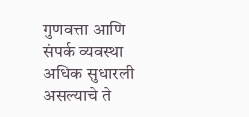गुणवत्ता आणि संपर्क व्यवस्था अधिक सुधारली असल्याचे ते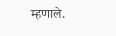म्हणाले.